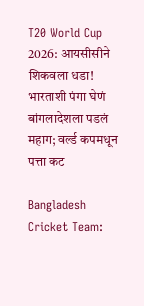T20 World Cup 2026: आयसीसीने शिकवला धडा! भारताशी पंगा घेणं बांगलादेशला पडलं महाग; वर्ल्ड कपमधून पत्ता कट

Bangladesh Cricket Team: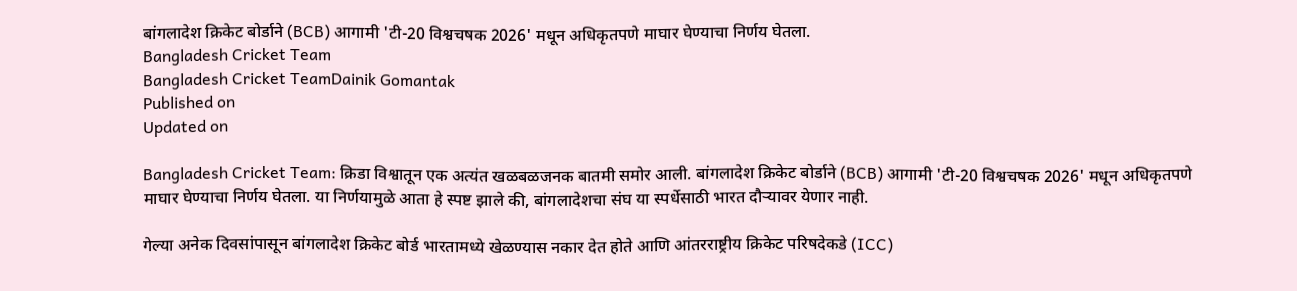बांगलादेश क्रिकेट बोर्डाने (BCB) आगामी 'टी-20 विश्वचषक 2026' मधून अधिकृतपणे माघार घेण्याचा निर्णय घेतला.
Bangladesh Cricket Team
Bangladesh Cricket TeamDainik Gomantak
Published on
Updated on

Bangladesh Cricket Team: क्रिडा विश्वातून एक अत्यंत खळबळजनक बातमी समोर आली. बांगलादेश क्रिकेट बोर्डाने (BCB) आगामी 'टी-20 विश्वचषक 2026' मधून अधिकृतपणे माघार घेण्याचा निर्णय घेतला. या निर्णयामुळे आता हे स्पष्ट झाले की, बांगलादेशचा संघ या स्पर्धेसाठी भारत दौऱ्यावर येणार नाही.

गेल्या अनेक दिवसांपासून बांगलादेश क्रिकेट बोर्ड भारतामध्ये खेळण्यास नकार देत होते आणि आंतरराष्ट्रीय क्रिकेट परिषदेकडे (ICC)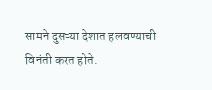सामने दुसऱ्या देशात हलवण्याची विनंती करत होते.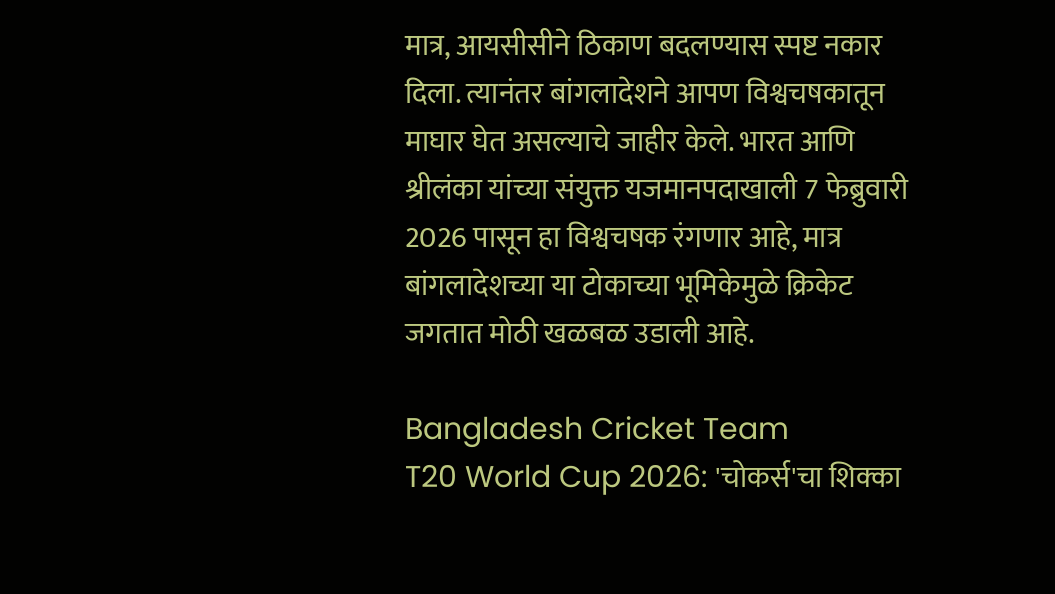मात्र, आयसीसीने ठिकाण बदलण्यास स्पष्ट नकार दिला. त्यानंतर बांगलादेशने आपण विश्वचषकातून माघार घेत असल्याचे जाहीर केले. भारत आणि श्रीलंका यांच्या संयुक्त यजमानपदाखाली 7 फेब्रुवारी 2026 पासून हा विश्वचषक रंगणार आहे, मात्र बांगलादेशच्या या टोकाच्या भूमिकेमुळे क्रिकेट जगतात मोठी खळबळ उडाली आहे.

Bangladesh Cricket Team
T20 World Cup 2026: 'चोकर्स'चा शिक्का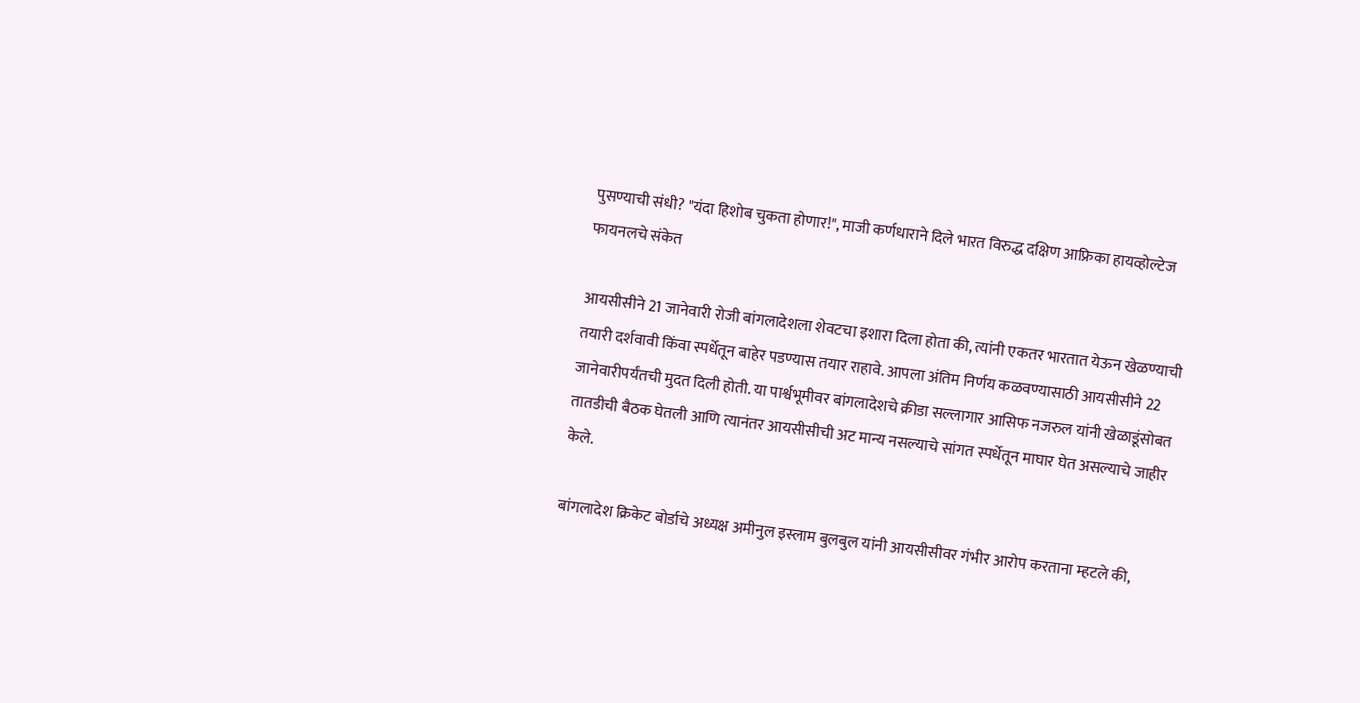पुसण्याची संधी? "यंदा हिशोब चुकता होणार!", माजी कर्णधाराने दिले भारत विरुद्ध दक्षिण आफ्रिका हायव्होल्टेज फायनलचे संकेत

आयसीसीने 21 जानेवारी रोजी बांगलादेशला शेवटचा इशारा दिला होता की, त्यांनी एकतर भारतात येऊन खेळण्याची तयारी दर्शवावी किंवा स्पर्धेतून बाहेर पडण्यास तयार राहावे. आपला अंतिम निर्णय कळवण्यासाठी आयसीसीने 22 जानेवारीपर्यंतची मुदत दिली होती. या पार्श्वभूमीवर बांगलादेशचे क्रीडा सल्लागार आसिफ नजरुल यांनी खेळाडूंसोबत तातडीची बैठक घेतली आणि त्यानंतर आयसीसीची अट मान्य नसल्याचे सांगत स्पर्धेतून माघार घेत असल्याचे जाहीर केले.

बांगलादेश क्रिकेट बोर्डाचे अध्यक्ष अमीनुल इस्लाम बुलबुल यांनी आयसीसीवर गंभीर आरोप करताना म्हटले की,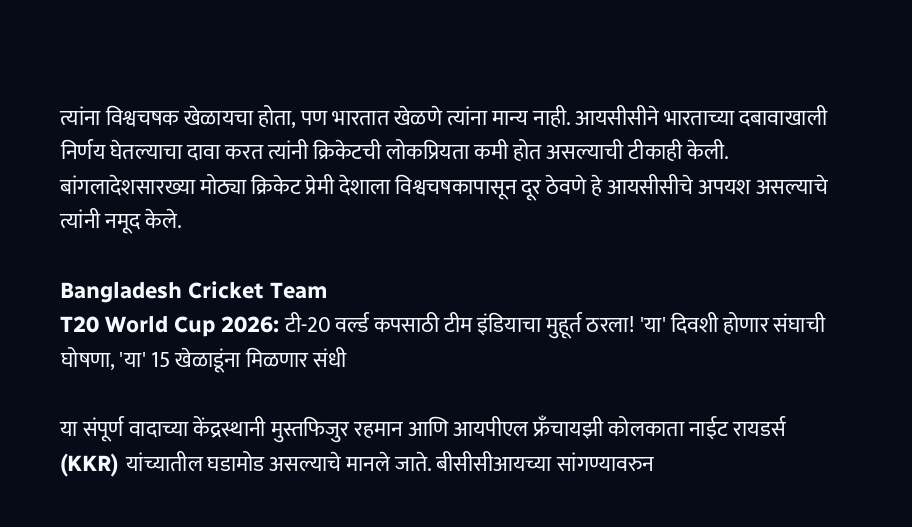त्यांना विश्वचषक खेळायचा होता, पण भारतात खेळणे त्यांना मान्य नाही. आयसीसीने भारताच्या दबावाखाली निर्णय घेतल्याचा दावा करत त्यांनी क्रिकेटची लोकप्रियता कमी होत असल्याची टीकाही केली. बांगलादेशसारख्या मोठ्या क्रिकेट प्रेमी देशाला विश्वचषकापासून दूर ठेवणे हे आयसीसीचे अपयश असल्याचे त्यांनी नमूद केले.

Bangladesh Cricket Team
T20 World Cup 2026: टी-20 वर्ल्ड कपसाठी टीम इंडियाचा मुहूर्त ठरला! 'या' दिवशी होणार संघाची घोषणा, 'या' 15 खेळाडूंना मिळणार संधी

या संपूर्ण वादाच्या केंद्रस्थानी मुस्तफिजुर रहमान आणि आयपीएल फ्रँचायझी कोलकाता नाईट रायडर्स (KKR) यांच्यातील घडामोड असल्याचे मानले जाते. बीसीसीआयच्या सांगण्यावरुन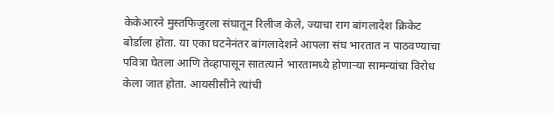केकेआरने मुस्तफिजुरला संघातून रिलीज केले, ज्याचा राग बांगलादेश क्रिकेट बोर्डाला होता. या एका घटनेनंतर बांगलादेशने आपला संघ भारतात न पाठवण्याचा पवित्रा घेतला आणि तेव्हापासून सातत्याने भारतामध्ये होणाऱ्या सामन्यांचा विरोध केला जात होता. आयसीसीने त्यांची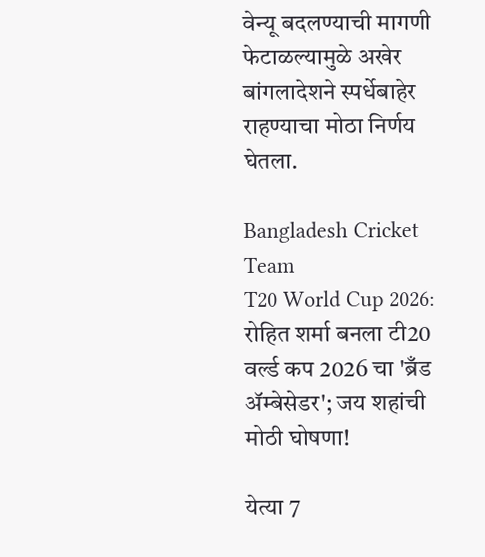वेन्यू बदलण्याची मागणी फेटाळल्यामुळे अखेर बांगलादेशने स्पर्धेबाहेर राहण्याचा मोठा निर्णय घेतला.

Bangladesh Cricket Team
T20 World Cup 2026: रोहित शर्मा बनला टी20 वर्ल्ड कप 2026 चा 'ब्रँड ॲम्बेसेडर'; जय शहांची मोठी घोषणा!

येत्या 7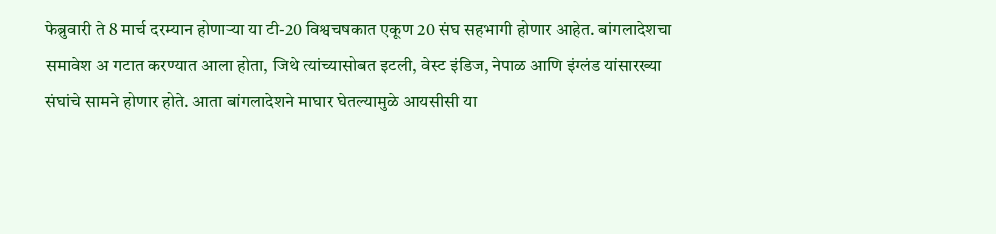फेब्रुवारी ते 8 मार्च दरम्यान होणाऱ्या या टी-20 विश्वचषकात एकूण 20 संघ सहभागी होणार आहेत. बांगलादेशचा समावेश अ गटात करण्यात आला होता, जिथे त्यांच्यासोबत इटली, वेस्ट इंडिज, नेपाळ आणि इंग्लंड यांसारख्या संघांचे सामने होणार होते. आता बांगलादेशने माघार घेतल्यामुळे आयसीसी या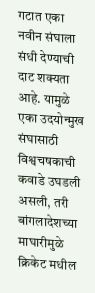गटात एका नवीन संघाला संधी देण्याची दाट शक्यता आहे. यामुळे एका उदयोन्मुख संघासाठी विश्वचषकाची कवाडे उघडली असली, तरी बांगलादेशच्या माघारीमुळे क्रिकेट मधील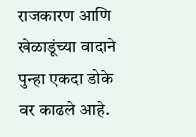राजकारण आणि खेळाडूंच्या वादाने पुन्हा एकदा डोके वर काढले आहे.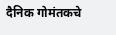दैनिक गोमंतकचे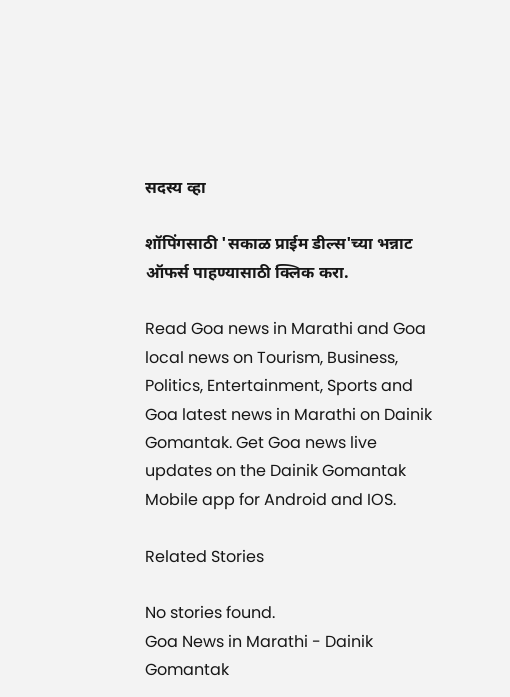सदस्य व्हा

शॉपिंगसाठी 'सकाळ प्राईम डील्स'च्या भन्नाट ऑफर्स पाहण्यासाठी क्लिक करा.

Read Goa news in Marathi and Goa local news on Tourism, Business, Politics, Entertainment, Sports and Goa latest news in Marathi on Dainik Gomantak. Get Goa news live updates on the Dainik Gomantak Mobile app for Android and IOS.

Related Stories

No stories found.
Goa News in Marathi - Dainik Gomantak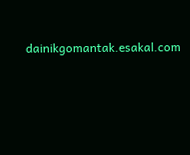dainikgomantak.esakal.com